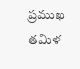ప్రముఖ తమిళ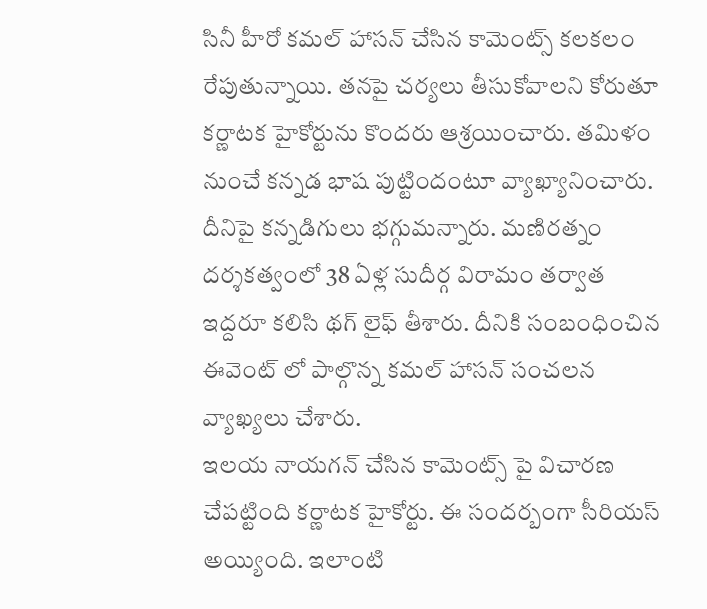సినీ హీరో కమల్ హాసన్ చేసిన కామెంట్స్ కలకలం రేపుతున్నాయి. తనపై చర్యలు తీసుకోవాలని కోరుతూ కర్ణాటక హైకోర్టును కొందరు ఆశ్రయించారు. తమిళం నుంచే కన్నడ భాష పుట్టిందంటూ వ్యాఖ్యానించారు. దీనిపై కన్నడిగులు భగ్గుమన్నారు. మణిరత్నం దర్శకత్వంలో 38 ఏళ్ల సుదీర్గ విరామం తర్వాత ఇద్దరూ కలిసి థగ్ లైఫ్ తీశారు. దీనికి సంబంధించిన ఈవెంట్ లో పాల్గొన్న కమల్ హాసన్ సంచలన వ్యాఖ్యలు చేశారు.
ఇలయ నాయగన్ చేసిన కామెంట్స్ పై విచారణ చేపట్టింది కర్ణాటక హైకోర్టు. ఈ సందర్బంగా సీరియస్ అయ్యింది. ఇలాంటి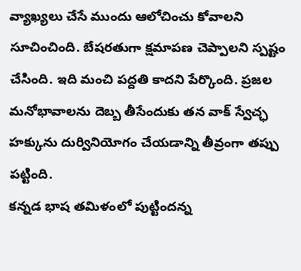వ్యాఖ్యలు చేసే ముందు ఆలోచించు కోవాలని సూచించింది. బేషరతుగా క్షమాపణ చెప్పాలని స్పష్టం చేసింది. ఇది మంచి పద్దతి కాదని పేర్కొంది. ప్రజల మనోభావాలను దెబ్బ తీసేందుకు తన వాక్ స్వేచ్ఛ హక్కును దుర్వినియోగం చేయడాన్ని తీవ్రంగా తప్పు పట్టింది.
కన్నడ భాష తమిళంలో పుట్టిందన్న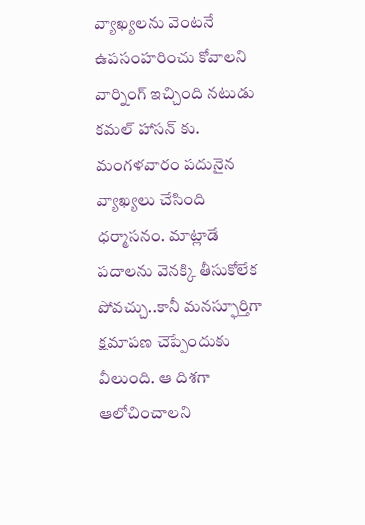వ్యాఖ్యలను వెంటనే ఉపసంహరించు కోవాలని వార్నింగ్ ఇచ్చింది నటుడు కమల్ హాసన్ కు. మంగళవారం పదునైన వ్యాఖ్యలు చేసింది ధర్మాసనం. మాట్లాడే పదాలను వెనక్కి తీసుకోలేక పోవచ్చు..కానీ మనస్ఫూర్తిగా క్షమాపణ చెప్పేందుకు వీలుంది. ఆ దిశగా ఆలోచించాలని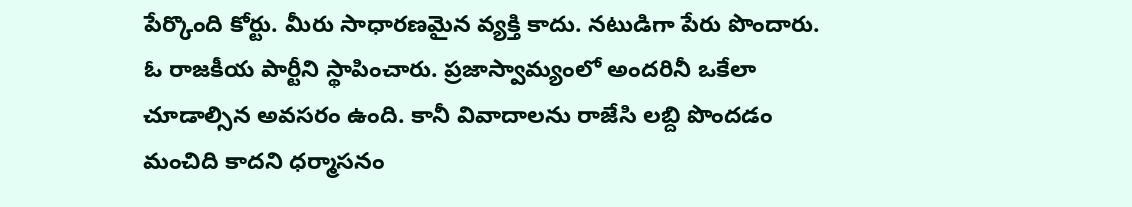పేర్కొంది కోర్టు. మీరు సాధారణమైన వ్యక్తి కాదు. నటుడిగా పేరు పొందారు. ఓ రాజకీయ పార్టీని స్థాపించారు. ప్రజాస్వామ్యంలో అందరినీ ఒకేలా చూడాల్సిన అవసరం ఉంది. కానీ వివాదాలను రాజేసి లబ్ది పొందడం మంచిది కాదని ధర్మాసనం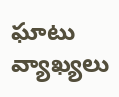ఘాటు వ్యాఖ్యలు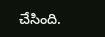చేసింది.